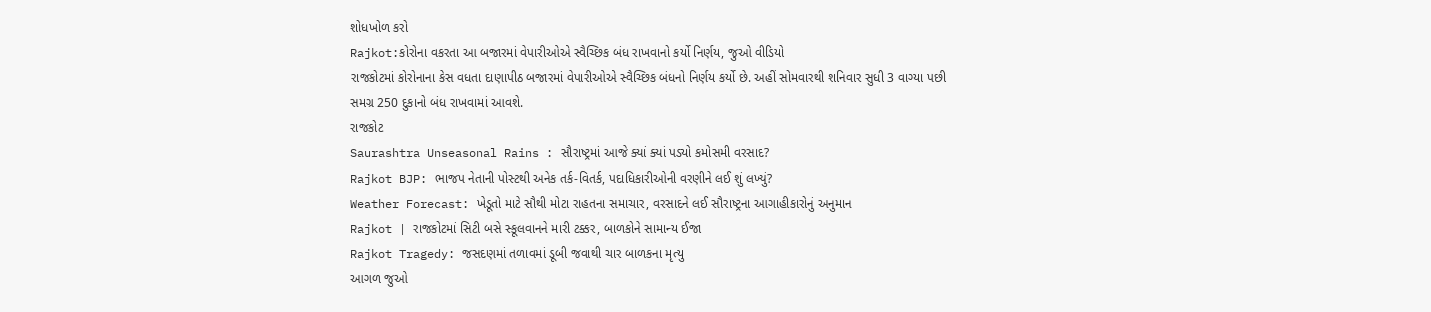શોધખોળ કરો
Rajkot:કોરોના વકરતા આ બજારમાં વેપારીઓએ સ્વૈચ્છિક બંધ રાખવાનો કર્યો નિર્ણય, જુઓ વીડિયો
રાજકોટમાં કોરોનાના કેસ વધતા દાણાપીઠ બજારમાં વેપારીઓએ સ્વૈચ્છિક બંધનો નિર્ણય કર્યો છે. અહીં સોમવારથી શનિવાર સુધી 3 વાગ્યા પછી સમગ્ર 250 દુકાનો બંધ રાખવામાં આવશે.
રાજકોટ
Saurashtra Unseasonal Rains : સૌરાષ્ટ્રમાં આજે ક્યાં ક્યાં પડ્યો કમોસમી વરસાદ?
Rajkot BJP: ભાજપ નેતાની પોસ્ટથી અનેક તર્ક-વિતર્ક, પદાધિકારીઓની વરણીને લઈ શું લખ્યું?
Weather Forecast: ખેડૂતો માટે સૌથી મોટા રાહતના સમાચાર, વરસાદને લઈ સૌરાષ્ટ્રના આગાહીકારોનું અનુમાન
Rajkot | રાજકોટમાં સિટી બસે સ્કૂલવાનને મારી ટક્કર, બાળકોને સામાન્ય ઈજા
Rajkot Tragedy: જસદણમાં તળાવમાં ડૂબી જવાથી ચાર બાળકના મૃત્યુ
આગળ જુઓ